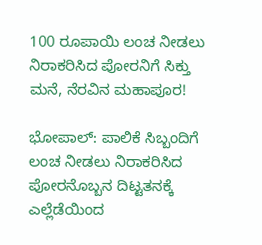100 ರೂಪಾಯಿ ಲಂಚ ನೀಡಲು ನಿರಾಕರಿಸಿದ ಪೋರನಿಗೆ ಸಿಕ್ತು ಮನೆ, ನೆರವಿನ ಮಹಾಪೂರ!

ಭೋಪಾಲ್: ಪಾಲಿಕೆ ಸಿಬ್ಬಂದಿಗೆ ಲಂಚ ನೀಡಲು ನಿರಾಕರಿಸಿದ ಪೋರನೊಬ್ಬನ ದಿಟ್ಟತನಕ್ಕೆ ಎಲ್ಲೆಡೆಯಿಂದ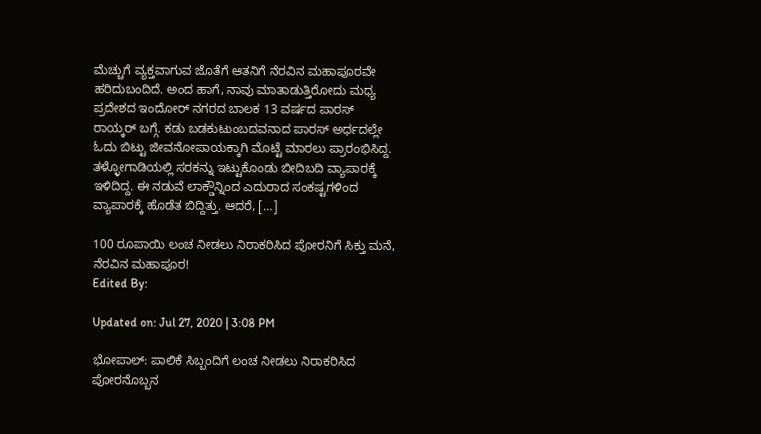ಮೆಚ್ಚುಗೆ ವ್ಯಕ್ತವಾಗುವ ಜೊತೆಗೆ ಆತನಿಗೆ ನೆರವಿನ ಮಹಾಪೂರವೇ ಹರಿದುಬಂದಿದೆ. ಅಂದ ಹಾಗೆ, ನಾವು ಮಾತಾಡುತ್ತಿರೋದು ಮಧ್ಯ ಪ್ರದೇಶದ ಇಂದೋರ್ ನಗರದ ಬಾಲಕ 13 ವರ್ಷದ ಪಾರಸ್ ರಾಯ್ಕರ್ ಬಗ್ಗೆ. ಕಡು ಬಡಕುಟುಂಬದವನಾದ ಪಾರಸ್ ಅರ್ಧದಲ್ಲೇ ಓದು ಬಿಟ್ಟು ಜೀವನೋಪಾಯಕ್ಕಾಗಿ ಮೊಟ್ಟೆ ಮಾರಲು ಪ್ರಾರಂಭಿಸಿದ್ದ. ತಳ್ಳೋಗಾಡಿಯಲ್ಲಿ ಸರಕನ್ನು ಇಟ್ಟುಕೊಂಡು ಬೀದಿಬದಿ ವ್ಯಾಪಾರಕ್ಕೆ ಇಳಿದಿದ್ದ. ಈ ನಡುವೆ ಲಾಕ್ಡೌನ್ನಿಂದ ಎದುರಾದ ಸಂಕಷ್ಟಗಳಿಂದ ವ್ಯಾಪಾರಕ್ಕೆ ಹೊಡೆತ ಬಿದ್ದಿತ್ತು. ಆದರೆ, […]

100 ರೂಪಾಯಿ ಲಂಚ ನೀಡಲು ನಿರಾಕರಿಸಿದ ಪೋರನಿಗೆ ಸಿಕ್ತು ಮನೆ, ನೆರವಿನ ಮಹಾಪೂರ!
Edited By:

Updated on: Jul 27, 2020 | 3:08 PM

ಭೋಪಾಲ್: ಪಾಲಿಕೆ ಸಿಬ್ಬಂದಿಗೆ ಲಂಚ ನೀಡಲು ನಿರಾಕರಿಸಿದ ಪೋರನೊಬ್ಬನ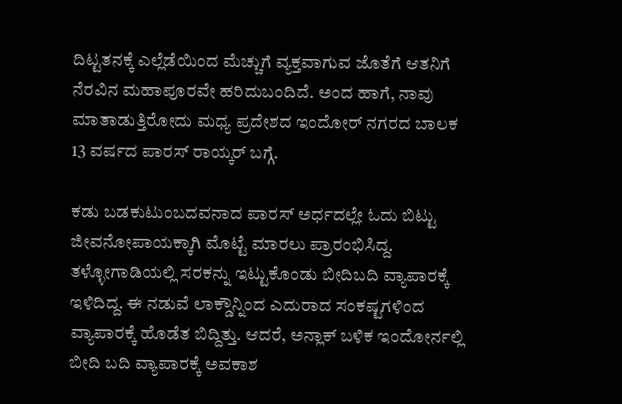ದಿಟ್ಟತನಕ್ಕೆ ಎಲ್ಲೆಡೆಯಿಂದ ಮೆಚ್ಚುಗೆ ವ್ಯಕ್ತವಾಗುವ ಜೊತೆಗೆ ಆತನಿಗೆ ನೆರವಿನ ಮಹಾಪೂರವೇ ಹರಿದುಬಂದಿದೆ. ಅಂದ ಹಾಗೆ, ನಾವು ಮಾತಾಡುತ್ತಿರೋದು ಮಧ್ಯ ಪ್ರದೇಶದ ಇಂದೋರ್ ನಗರದ ಬಾಲಕ 13 ವರ್ಷದ ಪಾರಸ್ ರಾಯ್ಕರ್ ಬಗ್ಗೆ.

ಕಡು ಬಡಕುಟುಂಬದವನಾದ ಪಾರಸ್ ಅರ್ಧದಲ್ಲೇ ಓದು ಬಿಟ್ಟು ಜೀವನೋಪಾಯಕ್ಕಾಗಿ ಮೊಟ್ಟೆ ಮಾರಲು ಪ್ರಾರಂಭಿಸಿದ್ದ. ತಳ್ಳೋಗಾಡಿಯಲ್ಲಿ ಸರಕನ್ನು ಇಟ್ಟುಕೊಂಡು ಬೀದಿಬದಿ ವ್ಯಾಪಾರಕ್ಕೆ ಇಳಿದಿದ್ದ. ಈ ನಡುವೆ ಲಾಕ್ಡೌನ್ನಿಂದ ಎದುರಾದ ಸಂಕಷ್ಟಗಳಿಂದ ವ್ಯಾಪಾರಕ್ಕೆ ಹೊಡೆತ ಬಿದ್ದಿತ್ತು. ಆದರೆ, ಅನ್ಲಾಕ್ ಬಳಿಕ ಇಂದೋರ್ನಲ್ಲಿ ಬೀದಿ ಬದಿ ವ್ಯಾಪಾರಕ್ಕೆ ಅವಕಾಶ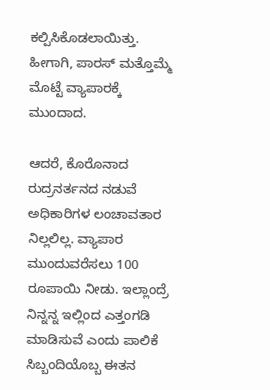ಕಲ್ಪಿಸಿಕೊಡಲಾಯಿತ್ತು. ಹೀಗಾಗಿ, ಪಾರಸ್ ಮತ್ತೊಮ್ಮೆ ಮೊಟ್ಟೆ ವ್ಯಾಪಾರಕ್ಕೆ ಮುಂದಾದ.

ಆದರೆ, ಕೊರೊನಾದ ರುದ್ರನರ್ತನದ ನಡುವೆ ಅಧಿಕಾರಿಗಳ ಲಂಚಾವತಾರ ನಿಲ್ಲಲಿಲ್ಲ. ವ್ಯಾಪಾರ ಮುಂದುವರೆಸಲು 100 ರೂಪಾಯಿ ನೀಡು. ಇಲ್ಲಾಂದ್ರೆ ನಿನ್ನನ್ನ ಇಲ್ಲಿಂದ ಎತ್ತಂಗಡಿ ಮಾಡಿಸುವೆ ಎಂದು ಪಾಲಿಕೆ ಸಿಬ್ಬಂದಿಯೊಬ್ಬ ಈತನ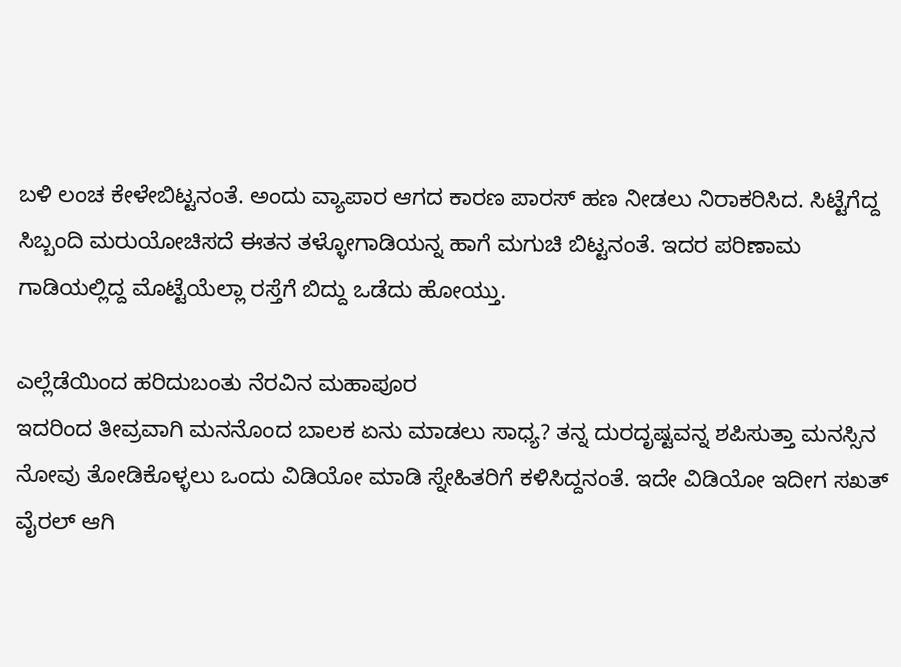ಬಳಿ ಲಂಚ ಕೇಳೇಬಿಟ್ಟನಂತೆ. ಅಂದು ವ್ಯಾಪಾರ ಆಗದ ಕಾರಣ ಪಾರಸ್ ಹಣ ನೀಡಲು ನಿರಾಕರಿಸಿದ. ಸಿಟ್ಟೆಗೆದ್ದ ಸಿಬ್ಬಂದಿ ಮರುಯೋಚಿಸದೆ ಈತನ ತಳ್ಳೋಗಾಡಿಯನ್ನ ಹಾಗೆ ಮಗುಚಿ ಬಿಟ್ಟನಂತೆ. ಇದರ ಪರಿಣಾಮ ಗಾಡಿಯಲ್ಲಿದ್ದ ಮೊಟ್ಟೆಯೆಲ್ಲಾ ರಸ್ತೆಗೆ ಬಿದ್ದು ಒಡೆದು ಹೋಯ್ತು.

ಎಲ್ಲೆಡೆಯಿಂದ ಹರಿದುಬಂತು ನೆರವಿನ ಮಹಾಪೂರ
ಇದರಿಂದ ತೀವ್ರವಾಗಿ ಮನನೊಂದ ಬಾಲಕ ಏನು ಮಾಡಲು ಸಾಧ್ಯ? ತನ್ನ ದುರದೃಷ್ಟವನ್ನ ಶಪಿಸುತ್ತಾ ಮನಸ್ಸಿನ ನೋವು ತೋಡಿಕೊಳ್ಳಲು ಒಂದು ವಿಡಿಯೋ ಮಾಡಿ ಸ್ನೇಹಿತರಿಗೆ ಕಳಿಸಿದ್ದನಂತೆ. ಇದೇ ವಿಡಿಯೋ ಇದೀಗ ಸಖತ್ ವೈರಲ್ ಆಗಿ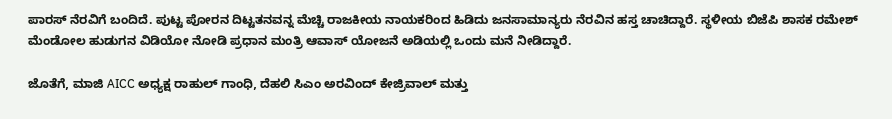ಪಾರಸ್ ನೆರವಿಗೆ ಬಂದಿದೆ. ಪುಟ್ಟ ಪೋರನ ದಿಟ್ಟತನವನ್ನ ಮೆಚ್ಚಿ ರಾಜಕೀಯ ನಾಯಕರಿಂದ ಹಿಡಿದು ಜನಸಾಮಾನ್ಯರು ನೆರವಿನ ಹಸ್ತ ಚಾಚಿದ್ದಾರೆ. ಸ್ಥಳೀಯ ಬಿಜೆಪಿ ಶಾಸಕ ರಮೇಶ್ ಮೆಂಡೋಲ ಹುಡುಗನ ವಿಡಿಯೋ ನೋಡಿ ಪ್ರಧಾನ ಮಂತ್ರಿ ಆವಾಸ್ ಯೋಜನೆ ಅಡಿಯಲ್ಲಿ ಒಂದು ಮನೆ ನೀಡಿದ್ದಾರೆ.

ಜೊತೆಗೆ, ಮಾಜಿ AICC ಅಧ್ಯಕ್ಷ ರಾಹುಲ್ ಗಾಂಧಿ, ದೆಹಲಿ ಸಿಎಂ ಅರವಿಂದ್ ಕೇಜ್ರಿವಾಲ್ ಮತ್ತು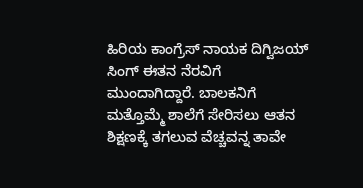ಹಿರಿಯ ಕಾಂಗ್ರೆಸ್ ನಾಯಕ ದಿಗ್ವಿಜಯ್ ಸಿಂಗ್ ಈತನ ನೆರವಿಗೆ ಮುಂದಾಗಿದ್ದಾರೆ. ಬಾಲಕನಿಗೆ ಮತ್ತೊಮ್ಮೆ ಶಾಲೆಗೆ ಸೇರಿಸಲು ಆತನ ಶಿಕ್ಷಣಕ್ಕೆ ತಗಲುವ ವೆಚ್ಚವನ್ನ ತಾವೇ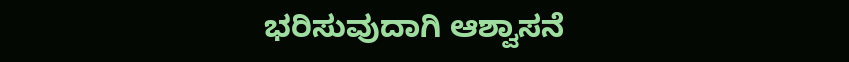ಭರಿಸುವುದಾಗಿ ಆಶ್ವಾಸನೆ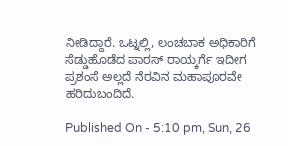ನೀಡಿದ್ದಾರೆ. ಒಟ್ನಲ್ಲಿ, ಲಂಚಬಾಕ ಅಧಿಕಾರಿಗೆ ಸೆಡ್ಡುಹೊಡೆದ ಪಾರಸ್ ರಾಯ್ಕರ್ಗೆ ಇದೀಗ ಪ್ರಶಂಸೆ ಅಲ್ಲದೆ ನೆರವಿನ ಮಹಾಪೂರವೇ ಹರಿದುಬಂದಿದೆ.

Published On - 5:10 pm, Sun, 26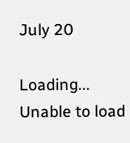July 20

Loading...
Unable to load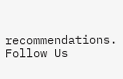recommendations.
Follow Us